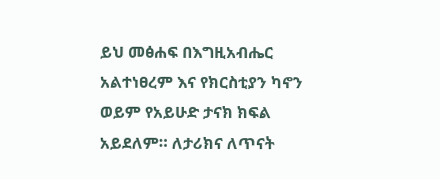ይህ መፅሐፍ በእግዚአብሔር አልተነፀረም እና የክርስቲያን ካኖን ወይም የአይሁድ ታናክ ክፍል አይደለም። ለታሪክና ለጥናት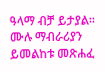ዓላማ ብቻ ይታያል። ሙሉ ማብራሪያን ይመልከቱ መጽሐፈ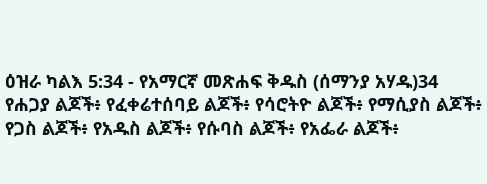ዕዝራ ካልእ 5:34 - የአማርኛ መጽሐፍ ቅዱስ (ሰማንያ አሃዱ)34 የሐጋያ ልጆች፥ የፈቀሬተሰባይ ልጆች፥ የሳሮትዮ ልጆች፥ የማሲያስ ልጆች፥ የጋስ ልጆች፥ የአዱስ ልጆች፥ የሱባስ ልጆች፥ የአፌራ ልጆች፥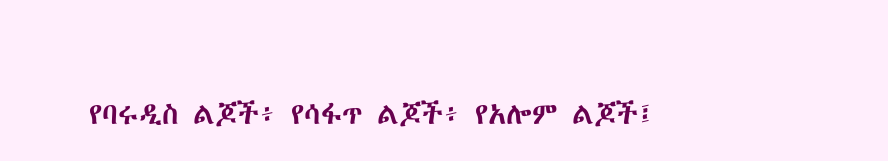የባሩዲስ ልጆች፥ የሳፋጥ ልጆች፥ የአሎም ልጆች፤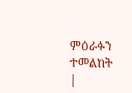ምዕራፉን ተመልከት |